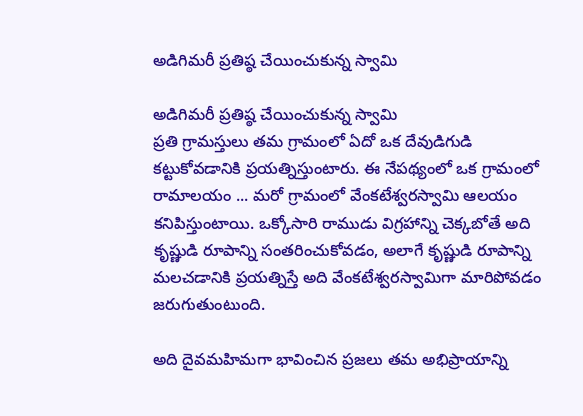అడిగిమరీ ప్రతిష్ఠ చేయించుకున్న స్వామి

అడిగిమరీ ప్రతిష్ఠ చేయించుకున్న స్వామి
ప్రతి గ్రామస్తులు తమ గ్రామంలో ఏదో ఒక దేవుడిగుడి కట్టుకోవడానికి ప్రయత్నిస్తుంటారు. ఈ నేపథ్యంలో ఒక గ్రామంలో రామాలయం ... మరో గ్రామంలో వేంకటేశ్వరస్వామి ఆలయం కనిపిస్తుంటాయి. ఒక్కోసారి రాముడు విగ్రహాన్ని చెక్కబోతే అది కృష్ణుడి రూపాన్ని సంతరించుకోవడం, అలాగే కృష్ణుడి రూపాన్ని మలచడానికి ప్రయత్నిస్తే అది వేంకటేశ్వరస్వామిగా మారిపోవడం జరుగుతుంటుంది.

అది దైవమహిమగా భావించిన ప్రజలు తమ అభిప్రాయాన్ని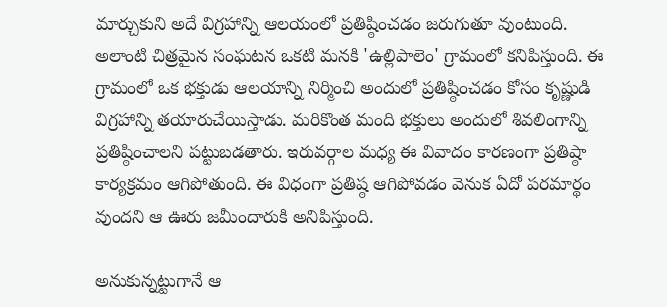మార్చుకుని అదే విగ్రహాన్ని ఆలయంలో ప్రతిష్ఠించడం జరుగుతూ వుంటుంది. అలాంటి చిత్రమైన సంఘటన ఒకటి మనకి 'ఉల్లిపాలెం' గ్రామంలో కనిపిస్తుంది. ఈ గ్రామంలో ఒక భక్తుడు ఆలయాన్ని నిర్మించి అందులో ప్రతిష్ఠించడం కోసం కృష్ణుడి విగ్రహాన్ని తయారుచేయిస్తాడు. మరికొంత మంది భక్తులు అందులో శివలింగాన్ని ప్రతిష్ఠించాలని పట్టుబడతారు. ఇరువర్గాల మధ్య ఈ వివాదం కారణంగా ప్రతిష్ఠా కార్యక్రమం ఆగిపోతుంది. ఈ విధంగా ప్రతిష్ఠ ఆగిపోవడం వెనుక ఏదో పరమార్థం వుందని ఆ ఊరు జమీందారుకి అనిపిస్తుంది.

అనుకున్నట్టుగానే ఆ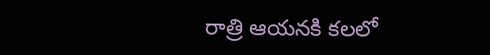రాత్రి ఆయనకి కలలో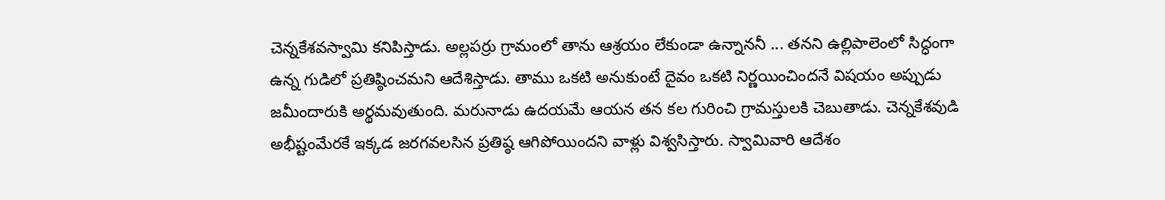చెన్నకేశవస్వామి కనిపిస్తాడు. అల్లపర్రు గ్రామంలో తాను ఆశ్రయం లేకుండా ఉన్నాననీ ... తనని ఉల్లిపాలెంలో సిద్ధంగా ఉన్న గుడిలో ప్రతిష్ఠించమని ఆదేశిస్తాడు. తాము ఒకటి అనుకుంటే దైవం ఒకటి నిర్ణయించిందనే విషయం అప్పుడు జమీందారుకి అర్థమవుతుంది. మరునాడు ఉదయమే ఆయన తన కల గురించి గ్రామస్తులకి చెబుతాడు. చెన్నకేశవుడి అభీష్టంమేరకే ఇక్కడ జరగవలసిన ప్రతిష్ఠ ఆగిపోయిందని వాళ్లు విశ్వసిస్తారు. స్వామివారి ఆదేశం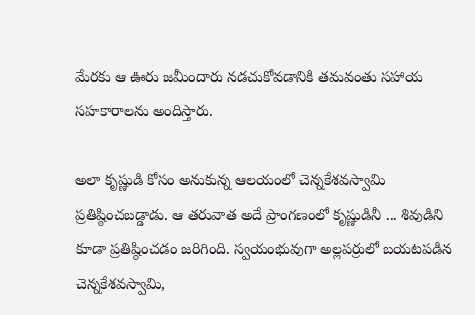మేరకు ఆ ఊరు జమీందారు నడచుకోవడానికి తమవంతు సహాయ సహకారాలను అందిస్తారు.

అలా కృష్ణుడి కోసం అనుకున్న ఆలయంలో చెన్నకేశవస్వామి ప్రతిష్ఠించబడ్డాడు. ఆ తరువాత అదే ప్రాంగణంలో కృష్ణుడినీ ... శివుడిని కూడా ప్రతిష్ఠించడం జరిగింది. స్వయంభువుగా అల్లపర్రులో బయటపడిన చెన్నకేశవస్వామి,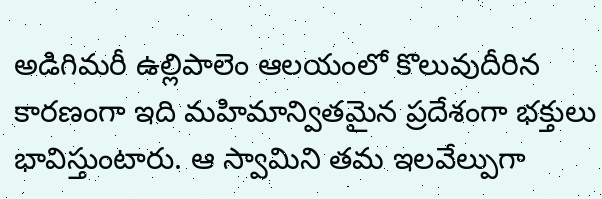అడిగిమరీ ఉల్లిపాలెం ఆలయంలో కొలువుదీరిన కారణంగా ఇది మహిమాన్వితమైన ప్రదేశంగా భక్తులు భావిస్తుంటారు. ఆ స్వామిని తమ ఇలవేల్పుగా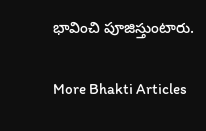భావించి పూజిస్తుంటారు.

More Bhakti Articles